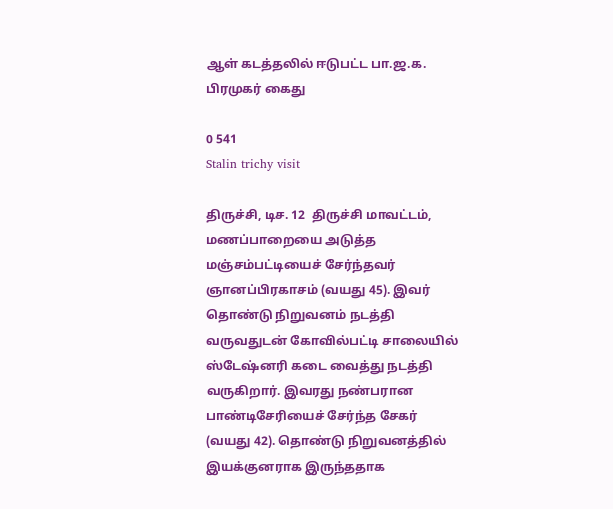ஆள் கடத்தலில் ஈடுபட்ட பா.ஜ.க. பிரமுகர் கைது

0 541
Stalin trichy visit

திருச்சி, டிச. 12  திருச்சி மாவட்டம், மணப்பாறையை அடுத்த மஞ்சம்பட்டியைச் சேர்ந்தவர் ஞானப்பிரகாசம் (வயது 45). இவர் தொண்டு நிறுவனம் நடத்தி வருவதுடன் கோவில்பட்டி சாலையில் ஸ்டேஷ்னரி கடை வைத்து நடத்தி வருகிறார். இவரது நண்பரான பாண்டிசேரியைச் சேர்ந்த சேகர் (வயது 42). தொண்டு நிறுவனத்தில் இயக்குனராக இருந்ததாக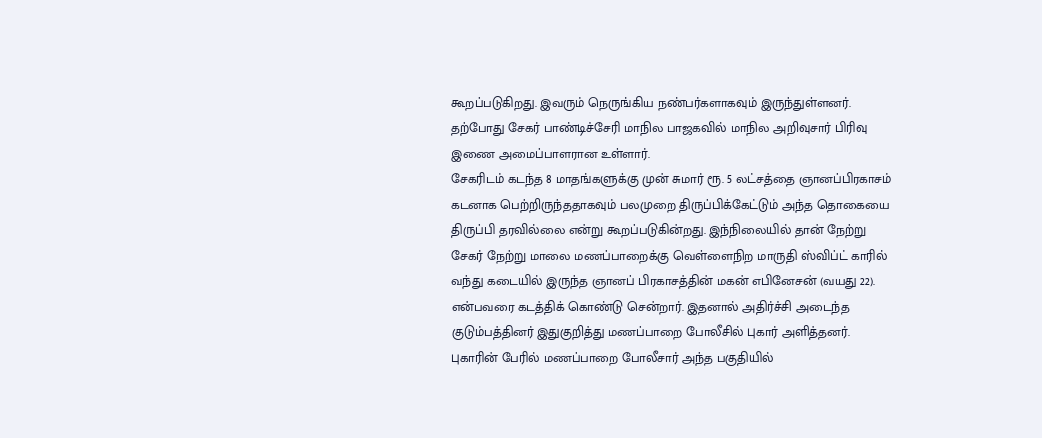கூறப்படுகிறது. இவரும் நெருங்கிய நண்பர்களாகவும் இருந்துள்ளனர். தற்போது சேகர் பாண்டிச்சேரி மாநில பாஜகவில் மாநில அறிவுசார் பிரிவு இணை அமைப்பாளரான உள்ளார்.
சேகரிடம் கடந்த 8 மாதங்களுக்கு முன் சுமார் ரூ. 5 லட்சத்தை ஞானப்பிரகாசம் கடனாக பெற்றிருந்ததாகவும் பலமுறை திருப்பிக்கேட்டும் அந்த தொகையை திருப்பி தரவில்லை என்று கூறப்படுகின்றது. இந்நிலையில் தான் நேற்று சேகர் நேற்று மாலை மணப்பாறைக்கு வெள்ளைநிற மாருதி ஸ்விப்ட் காரில் வந்து கடையில் இருந்த ஞானப் பிரகாசத்தின் மகன் எபினேசன் (வயது 22). என்பவரை கடத்திக் கொண்டு சென்றார். இதனால் அதிர்ச்சி அடைந்த குடும்பத்தினர் இதுகுறித்து மணப்பாறை போலீசில் புகார் அளித்தனர். புகாரின் பேரில் மணப்பாறை போலீசார் அந்த பகுதியில்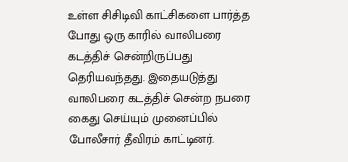உள்ள சிசிடிவி காட்சிகளை பார்த்த போது ஒரு காரில் வாலிபரை கடத்திச் சென்றிருப்பது தெரியவந்தது. இதையடுத்து வாலிபரை கடத்திச் சென்ற நபரை கைது செய்யும் முனைப்பில் போலீசார் தீவிரம் காட்டினர்.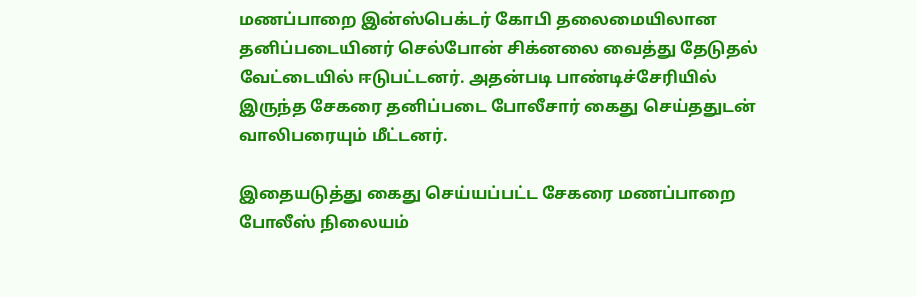மணப்பாறை இன்ஸ்பெக்டர் கோபி தலைமையிலான தனிப்படையினர் செல்போன் சிக்னலை வைத்து தேடுதல் வேட்டையில் ஈடுபட்டனர். அதன்படி பாண்டிச்சேரியில் இருந்த சேகரை தனிப்படை போலீசார் கைது செய்ததுடன் வாலிபரையும் மீட்டனர்.

இதையடுத்து கைது செய்யப்பட்ட சேகரை மணப்பாறை போலீஸ் நிலையம்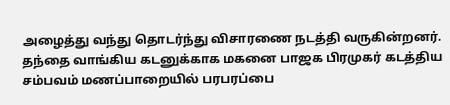அழைத்து வந்து தொடர்ந்து விசாரணை நடத்தி வருகின்றனர். தந்தை வாங்கிய கடனுக்காக மகனை பாஜக பிரமுகர் கடத்திய சம்பவம் மணப்பாறையில் பரபரப்பை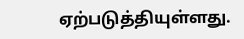ஏற்படுத்தியுள்ளது.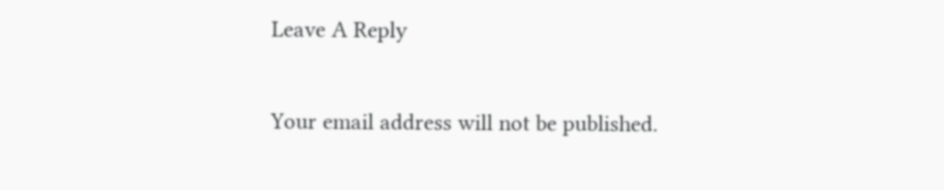Leave A Reply

Your email address will not be published.